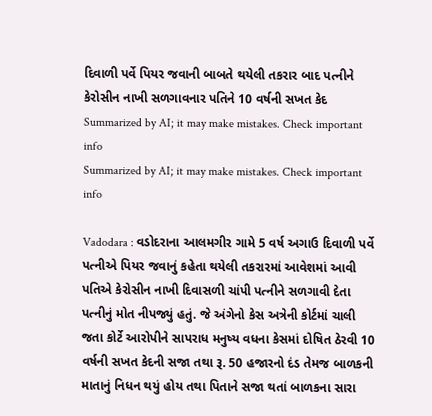દિવાળી પર્વે પિયર જવાની બાબતે થયેલી તકરાર બાદ પત્નીને કેરોસીન નાખી સળગાવનાર પતિને 10 વર્ષની સખત કેદ
Summarized by AI; it may make mistakes. Check important info
Summarized by AI; it may make mistakes. Check important info

Vadodara : વડોદરાના આલમગીર ગામે 5 વર્ષ અગાઉ દિવાળી પર્વે પત્નીએ પિયર જવાનું કહેતા થયેલી તકરારમાં આવેશમાં આવી પતિએ કેરોસીન નાખી દિવાસળી ચાંપી પત્નીને સળગાવી દેતા પત્નીનું મોત નીપજ્યું હતું. જે અંગેનો કેસ અત્રેની કોર્ટમાં ચાલી જતા કોર્ટે આરોપીને સાપરાધ મનુષ્ય વધના કેસમાં દોષિત ઠેરવી 10 વર્ષની સખત કેદની સજા તથા રૂ. 50 હજારનો દંડ તેમજ બાળકની માતાનું નિધન થયું હોય તથા પિતાને સજા થતાં બાળકના સારા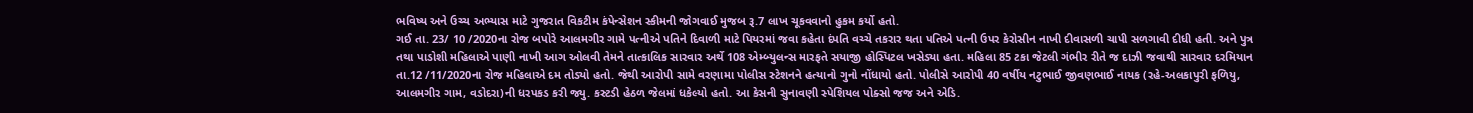ભવિષ્ય અને ઉચ્ચ અભ્યાસ માટે ગુજરાત વિકટીમ કંપેન્સેશન સ્કીમની જોગવાઈ મુજબ રૂ.7 લાખ ચૂકવવાનો હુકમ કર્યો હતો.
ગઈ તા. 23/ 10 /2020ના રોજ બપોરે આલમગીર ગામે પત્નીએ પતિને દિવાળી માટે પિયરમાં જવા કહેતા દંપતિ વચ્ચે તકરાર થતા પતિએ પત્ની ઉપર કેરોસીન નાખી દીવાસળી ચાપી સળગાવી દીધી હતી. અને પુત્ર તથા પાડોશી મહિલાએ પાણી નાખી આગ ઓલવી તેમને તાત્કાલિક સારવાર અર્થે 108 એમ્બ્યુલન્સ મારફતે સયાજી હોસ્પિટલ ખસેડ્યા હતા. મહિલા 85 ટકા જેટલી ગંભીર રીતે જ દાઝી જવાથી સારવાર દરમિયાન તા.12 /11/2020ના રોજ મહિલાએ દમ તોડ્યો હતો. જેથી આરોપી સામે વરણામા પોલીસ સ્ટેશનને હત્યાનો ગુનો નોંધાયો હતો. પોલીસે આરોપી 40 વર્ષીય નટુભાઈ જીવણભાઈ નાયક (રહે-અલકાપુરી ફળિયુ, આલમગીર ગામ, વડોદરા)ની ધરપકડ કરી જ્યુ. કસ્ટડી હેઠળ જેલમાં ધકેલ્યો હતો. આ કેસની સુનાવણી સ્પેશિયલ પોક્સો જજ અને એડિ.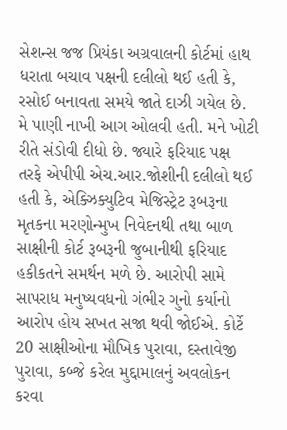સેશન્સ જજ પ્રિયંકા અગ્રવાલની કોર્ટમાં હાથ ધરાતા બચાવ પક્ષની દલીલો થઈ હતી કે, રસોઈ બનાવતા સમયે જાતે દાઝી ગયેલ છે. મે પાણી નાખી આગ ઓલવી હતી. મને ખોટી રીતે સંડોવી દીધો છે. જ્યારે ફરિયાદ પક્ષ તરફે એપીપી એચ.આર.જોશીની દલીલો થઈ હતી કે, એક્ઝિક્યુટિવ મેજિસ્ટ્રેટ રૂબરૂના મૃતકના મરણોન્મુખ નિવેદનથી તથા બાળ સાક્ષીની કોર્ટ રૂબરૂની જુબાનીથી ફરિયાદ હકીકતને સમર્થન મળે છે. આરોપી સામે સાપરાધ મનુષ્યવધનો ગંભીર ગુનો કર્યાનો આરોપ હોય સખત સજા થવી જોઈએ. કોર્ટે 20 સાક્ષીઓના મૌખિક પુરાવા, દસ્તાવેજી પુરાવા, કબ્જે કરેલ મુદ્દામાલનું અવલોકન કરવા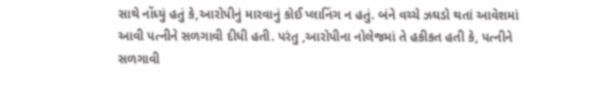સાથે નોંધ્યું હતું કે,આરોપીનું મારવાનું કોઈ પ્લાનિંગ ન હતું. બંને વચ્ચે ઝઘડો થતાં આવેશમાં આવી પત્નીને સળગાવી દીધી હતી. પરંતુ ,આરોપીના નોલેજમાં તે હકીકત હતી કે, પત્નીને સળગાવી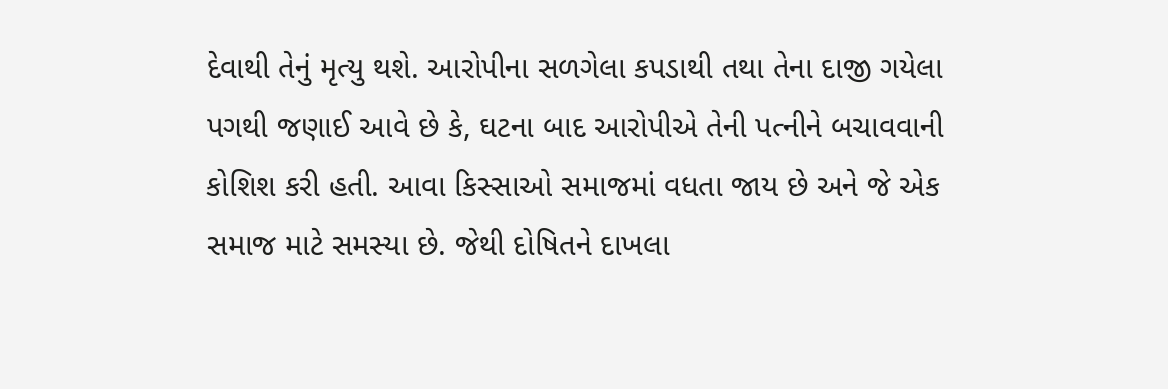દેવાથી તેનું મૃત્યુ થશે. આરોપીના સળગેલા કપડાથી તથા તેના દાજી ગયેલા પગથી જણાઈ આવે છે કે, ઘટના બાદ આરોપીએ તેની પત્નીને બચાવવાની કોશિશ કરી હતી. આવા કિસ્સાઓ સમાજમાં વધતા જાય છે અને જે એક સમાજ માટે સમસ્યા છે. જેથી દોષિતને દાખલા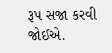રૂપ સજા કરવી જોઈએ.